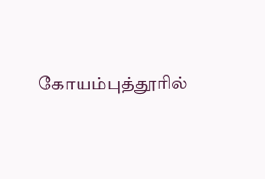கோயம்புத்தூரில்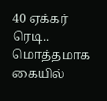40 ஏக்கர் ரெடி.. மொத்தமாக கையில்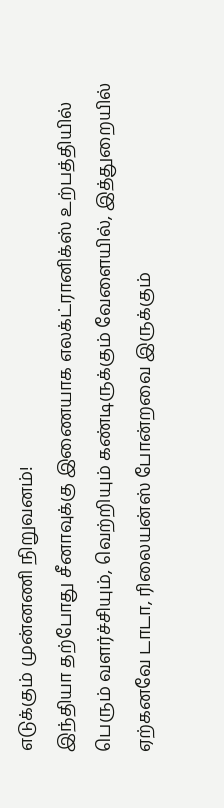எடுக்கும் முன்னணி நிறுவனம்!
இந்தியா தற்போது சீனாவுக்கு இணையாக எலக்ட்ரானிக்ஸ் உற்பத்தியில் பெரும் வளர்ச்சியும், வெற்றியும் கண்டிருக்கும் வேளையில், இத்துறையில் ஏற்கனவே டாடா, ரிலையன்ஸ் போன்றவை இருக்கும்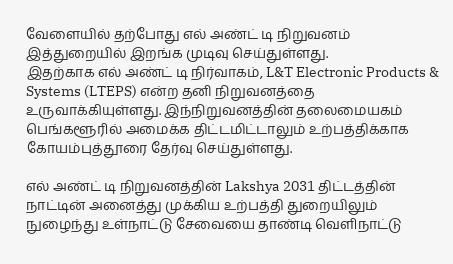வேளையில் தற்போது எல் அண்ட் டி நிறுவனம் இத்துறையில் இறங்க முடிவு செய்துள்ளது.
இதற்காக எல் அண்ட் டி நிர்வாகம், L&T Electronic Products & Systems (LTEPS) என்ற தனி நிறுவனத்தை உருவாக்கியுள்ளது. இந்நிறுவனத்தின் தலைமையகம் பெங்களூரில் அமைக்க திட்டமிட்டாலும் உற்பத்திக்காக கோயம்புத்தூரை தேர்வு செய்துள்ளது.

எல் அண்ட் டி நிறுவனத்தின் Lakshya 2031 திட்டத்தின் நாட்டின் அனைத்து முக்கிய உற்பத்தி துறையிலும் நுழைந்து உள்நாட்டு சேவையை தாண்டி வெளிநாட்டு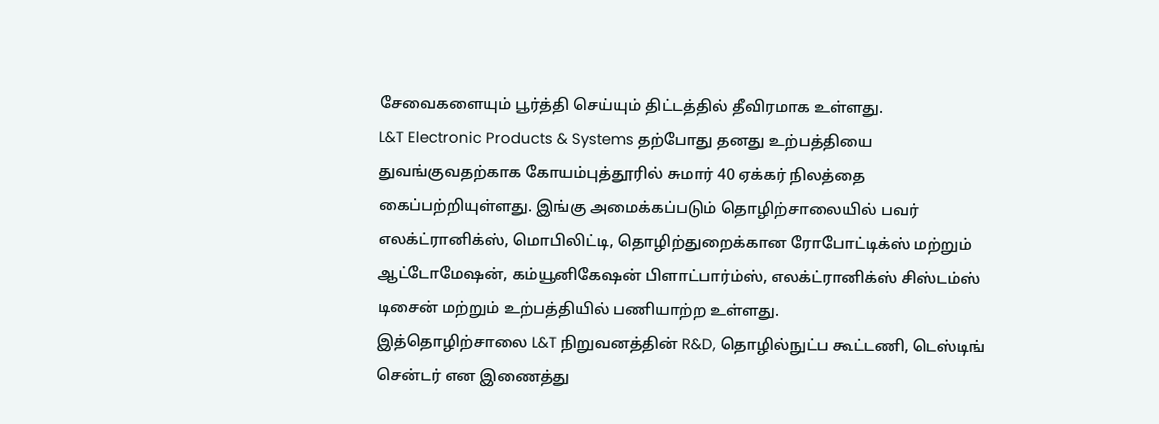சேவைகளையும் பூர்த்தி செய்யும் திட்டத்தில் தீவிரமாக உள்ளது.
L&T Electronic Products & Systems தற்போது தனது உற்பத்தியை துவங்குவதற்காக கோயம்புத்தூரில் சுமார் 40 ஏக்கர் நிலத்தை கைப்பற்றியுள்ளது. இங்கு அமைக்கப்படும் தொழிற்சாலையில் பவர் எலக்ட்ரானிக்ஸ், மொபிலிட்டி, தொழிற்துறைக்கான ரோபோட்டிக்ஸ் மற்றும் ஆட்டோமேஷன், கம்யூனிகேஷன் பிளாட்பார்ம்ஸ், எலக்ட்ரானிக்ஸ் சிஸ்டம்ஸ் டிசைன் மற்றும் உற்பத்தியில் பணியாற்ற உள்ளது.
இத்தொழிற்சாலை L&T நிறுவனத்தின் R&D, தொழில்நுட்ப கூட்டணி, டெஸ்டிங் சென்டர் என இணைத்து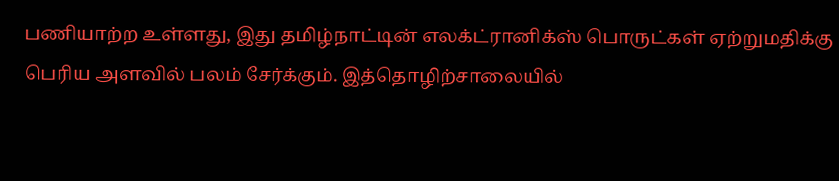பணியாற்ற உள்ளது, இது தமிழ்நாட்டின் எலக்ட்ரானிக்ஸ் பொருட்கள் ஏற்றுமதிக்கு பெரிய அளவில் பலம் சேர்க்கும். இத்தொழிற்சாலையில்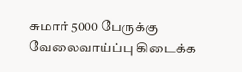சுமார் 5000 பேருக்கு வேலைவாய்ப்பு கிடைக்க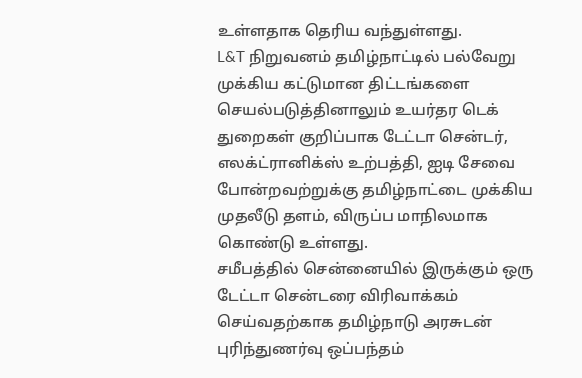உள்ளதாக தெரிய வந்துள்ளது.
L&T நிறுவனம் தமிழ்நாட்டில் பல்வேறு முக்கிய கட்டுமான திட்டங்களை செயல்படுத்தினாலும் உயர்தர டெக் துறைகள் குறிப்பாக டேட்டா சென்டர், எலக்ட்ரானிக்ஸ் உற்பத்தி, ஐடி சேவை போன்றவற்றுக்கு தமிழ்நாட்டை முக்கிய முதலீடு தளம், விருப்ப மாநிலமாக கொண்டு உள்ளது.
சமீபத்தில் சென்னையில் இருக்கும் ஒரு டேட்டா சென்டரை விரிவாக்கம் செய்வதற்காக தமிழ்நாடு அரசுடன் புரிந்துணர்வு ஒப்பந்தம்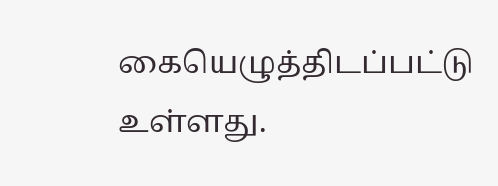கையெழுத்திடப்பட்டு உள்ளது.